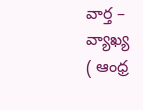వార్త – వ్యాఖ్య
( ఆంధ్ర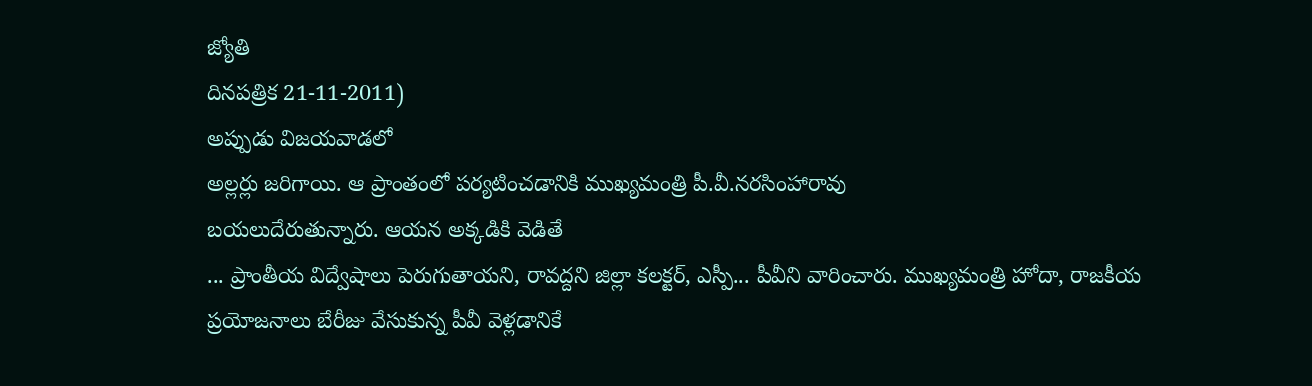జ్యోతి
దినపత్రిక 21-11-2011)
అప్పుడు విజయవాడలో
అల్లర్లు జరిగాయి. ఆ ప్రాంతంలో పర్యటించడానికి ముఖ్యమంత్రి పీ.వీ.నరసింహారావు
బయలుదేరుతున్నారు. ఆయన అక్కడికి వెడితే
... ప్రాంతీయ విద్వేషాలు పెరుగుతాయని, రావద్దని జిల్లా కలక్టర్, ఎస్పీ... పీవీని వారించారు. ముఖ్యమంత్రి హోదా, రాజకీయ
ప్రయోజనాలు బేరీజు వేసుకున్న పీవీ వెళ్లడానికే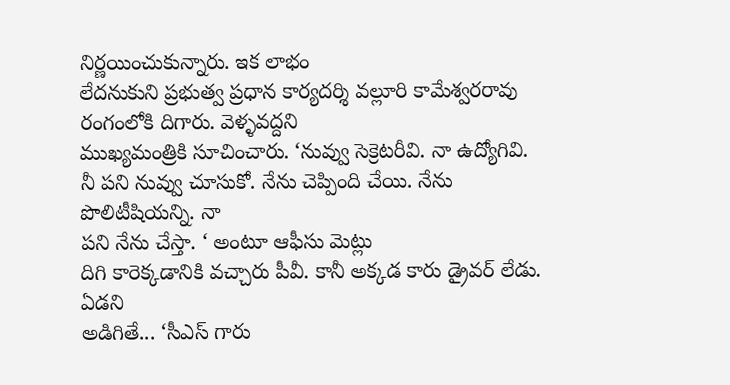నిర్ణయించుకున్నారు. ఇక లాభం
లేదనుకుని ప్రభుత్వ ప్రధాన కార్యదర్శి వల్లూరి కామేశ్వరరావు రంగంలోకి దిగారు. వెళ్ళవద్దని
ముఖ్యమంత్రికి సూచించారు. ‘నువ్వు సెక్రెటరీవి. నా ఉద్యోగివి. నీ పని నువ్వు చూసుకో. నేను చెప్పింది చేయి. నేను పొలిటీషియన్ని. నా
పని నేను చేస్తా. ‘ అంటూ ఆఫీసు మెట్లు
దిగి కారెక్కడానికి వచ్చారు పీవీ. కానీ అక్కడ కారు డ్రైవర్ లేడు. ఏడని
అడిగితే... ‘సీఎస్ గారు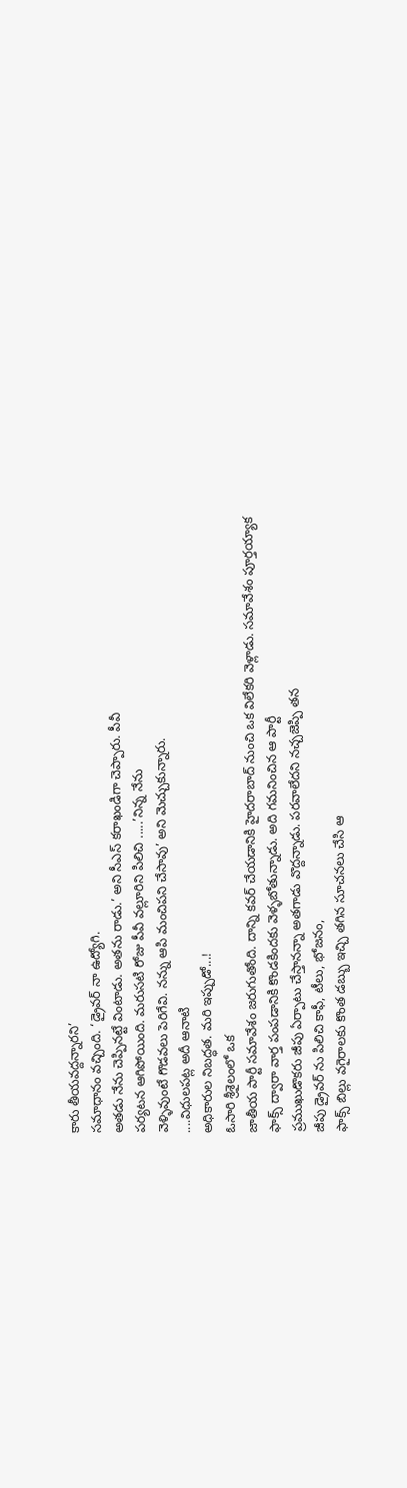కారు తీయవద్దన్నారని’
సమాధానం వచ్చింది. ‘డ్రైవర్ నా ఉద్యోగి.
అతడు నేను చెప్పినట్టే వింటాడు. అతను రాడు.’ అని సీఎస్ కరాఖండిగా చెప్పారు. పీవీ
పర్యటన ఆగిపోయింది. మరుసటి రోజు పీవీ వల్లూరిని పిలిచి .....’నిన్న నేను
వెళ్ళివుంటే గొడవలు పెరిగేవి. నన్ను ఆపి మంచిపని చేసావు’ అని మెచ్చుకున్నారు.
....విధులపట్ల అదీ ఆనాటి
అధికారుల నిబద్ధత. మరి ఇప్పుడో...!
ఓసారి శ్రీశైలంలో ఒక
జాతీయ పార్టీ సమావేశం జరుగుతోంది. దాన్ని కవర్ చేయడానికి హైదరాబాద్ నుంచి ఒక విలేకరి వెళ్లాడు. సమావేశం పూర్తయ్యాక
ఫాక్స్ ద్వారా వార్త పంపడానికి కొండకిందకు వెళ్ళబోతున్నాడు. అది గమనించిన ఆ పార్టీ
ప్రముఖుడొకరు జీపు ఏర్పాటు చేస్తానన్నా అతగాడు వొద్దన్నాడు. పరవాలేదని నచ్చజెప్పి తన
జీపు డ్రైవర్ ను పిలిచి కాఫీ, టీలు, భోజనం,
ఫాక్స్ బిల్లు వగైరాలకు కొంత డబ్బు ఇచ్చి తగిన సూచనలు చేసి ఆ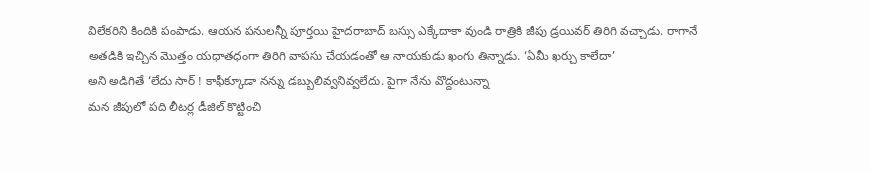విలేకరిని కిందికి పంపాడు. ఆయన పనులన్నీ పూర్తయి హైదరాబాద్ బస్సు ఎక్కేదాకా వుండి రాత్రికి జీపు డ్రయివర్ తిరిగి వచ్చాడు. రాగానే
అతడికి ఇచ్చిన మొత్తం యధాతధంగా తిరిగి వాపసు చేయడంతో ఆ నాయకుడు ఖంగు తిన్నాడు. ‘ఏమీ ఖర్చు కాలేదా’
అని అడిగితే ‘లేదు సార్ ! కాఫీక్కూడా నన్ను డబ్బులివ్వనివ్వలేదు. పైగా నేను వొద్దంటున్నా
మన జీపులో పది లీటర్ల డీజిల్ కొట్టించి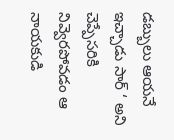డబ్బులు ఆయనే ఇచ్చాడు సార్ ‘ అని
చెప్పేసరికి నివ్వెరపోవడం ఆ నాయకుడి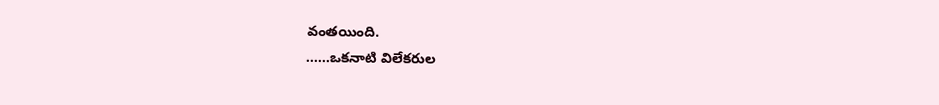వంతయింది.
......ఒకనాటి విలేకరుల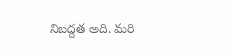నిబద్దత అది. మరి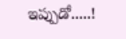ఇప్పుడో.....!